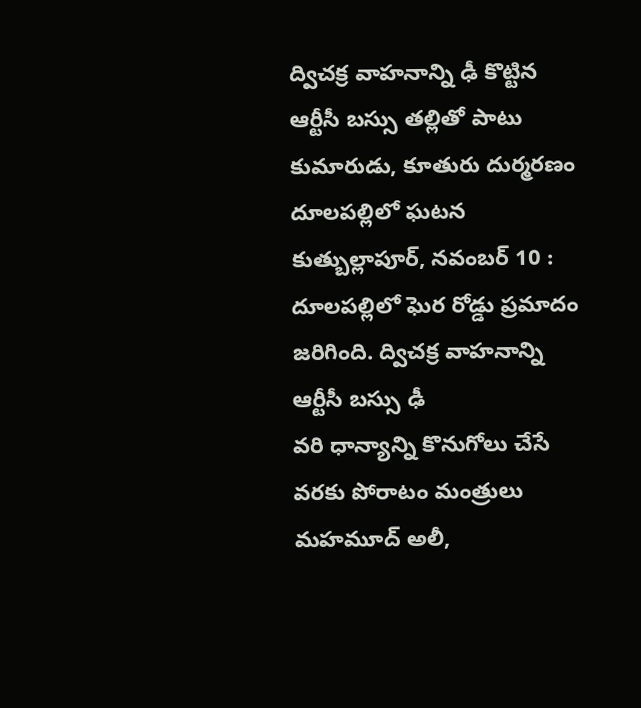ద్విచక్ర వాహనాన్ని ఢీ కొట్టిన ఆర్టీసీ బస్సు తల్లితో పాటు కుమారుడు, కూతురు దుర్మరణం దూలపల్లిలో ఘటన కుత్బుల్లాపూర్, నవంబర్ 10 : దూలపల్లిలో ఘెర రోడ్డు ప్రమాదం జరిగింది. ద్విచక్ర వాహనాన్ని ఆర్టీసీ బస్సు ఢీ
వరి ధాన్యాన్ని కొనుగోలు చేసే వరకు పోరాటం మంత్రులు మహమూద్ అలీ,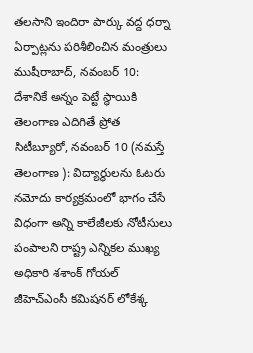తలసాని ఇందిరా పార్కు వద్ద ధర్నా ఏర్పాట్లను పరిశీలించిన మంత్రులు ముషీరాబాద్, నవంబర్ 10: దేశానికే అన్నం పెట్టే స్థాయికి తెలంగాణ ఎదిగితే ప్రోత
సిటీబ్యూరో, నవంబర్ 10 (నమస్తే తెలంగాణ ): విద్యార్థులను ఓటరు నమోదు కార్యక్రమంలో భాగం చేసే విధంగా అన్ని కాలేజీలకు నోటీసులు పంపాలని రాష్ట్ర ఎన్నికల ముఖ్య అధికారి శశాంక్ గోయల్ జీహెచ్ఎంసీ కమిషనర్ లోకేశ్క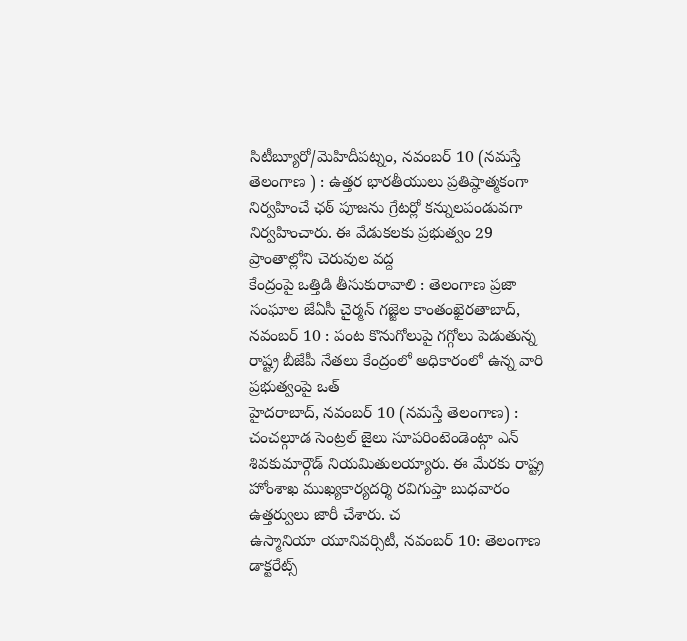సిటీబ్యూరో/మెహిదీపట్నం, నవంబర్ 10 (నమస్తే తెలంగాణ ) : ఉత్తర భారతీయులు ప్రతిష్ఠాత్మకంగా నిర్వహించే ఛఠ్ పూజను గ్రేటర్లో కన్నులపండువగా నిర్వహించారు. ఈ వేడుకలకు ప్రభుత్వం 29 ప్రాంతాల్లోని చెరువుల వద్ద
కేంద్రంపై ఒత్తిడి తీసుకురావాలి : తెలంగాణ ప్రజా సంఘాల జేఏసీ చైర్మన్ గజ్జెల కాంతంఖైరతాబాద్, నవంబర్ 10 : పంట కొనుగోలుపై గగ్గోలు పెడుతున్న రాష్ట్ర బీజేపీ నేతలు కేంద్రంలో అధికారంలో ఉన్న వారి ప్రభుత్వంపై ఒత్
హైదరాబాద్, నవంబర్ 10 (నమస్తే తెలంగాణ) : చంచల్గూడ సెంట్రల్ జైలు సూపరింటెండెంట్గా ఎన్ శివకుమార్గౌడ్ నియమితులయ్యారు. ఈ మేరకు రాష్ట్ర హోంశాఖ ముఖ్యకార్యదర్శి రవిగుప్తా బుధవారం ఉత్తర్వులు జారీ చేశారు. చ
ఉస్మానియా యూనివర్సిటీ, నవంబర్ 10: తెలంగాణ డాక్టరేట్స్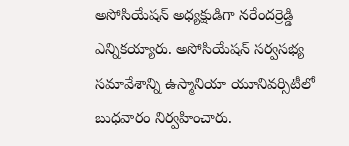అసోసియేషన్ అధ్యక్షుడిగా నరేందర్రెడ్డి ఎన్నికయ్యారు. అసోసియేషన్ సర్వసభ్య సమావేశాన్ని ఉస్మానియా యూనివర్సిటీలో బుధవారం నిర్వహించారు.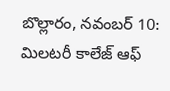బొల్లారం, నవంబర్ 10: మిలటరీ కాలేజ్ ఆఫ్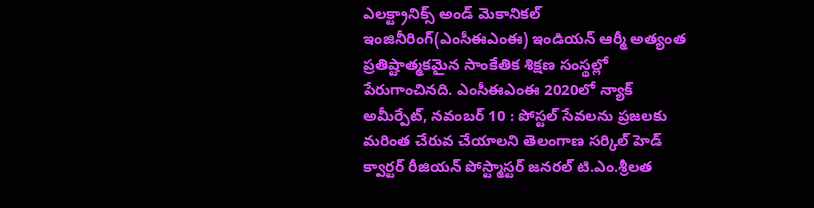ఎలక్ట్రానిక్స్ అండ్ మెకానికల్ ఇంజినీరింగ్(ఎంసీఈఎంఈ) ఇండియన్ ఆర్మీ అత్యంత ప్రతిష్టాత్మకమైన సాంకేతిక శిక్షణ సంస్థల్లో పేరుగాంచినది. ఎంసీఈఎంఈ 2020లో న్యాక్
అమీర్పేట్, నవంబర్ 10 : పోస్టల్ సేవలను ప్రజలకు మరింత చేరువ చేయాలని తెలంగాణ సర్కిల్ హెడ్ క్వార్టర్ రీజియన్ పోస్ట్మాస్టర్ జనరల్ టి.ఎం.శ్రీలత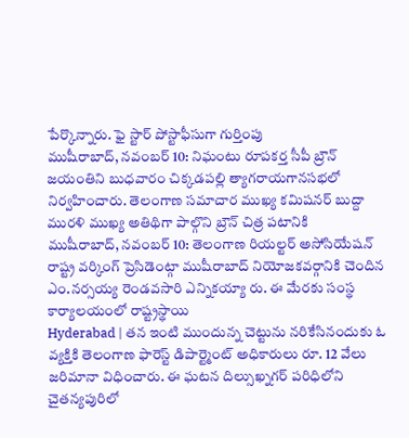పేర్కొన్నారు. ఫై స్టార్ పోస్టాఫీసుగా గుర్తింపు
ముషీరాబాద్, నవంబర్ 10: నిఘంటు రూపకర్త సీపీ బ్రౌన్ జయంతిని బుధవారం చిక్కడపల్లి త్యాగరాయగానసభలో నిర్వహించారు. తెలంగాణ సమాచార ముఖ్య కమిషనర్ బుద్దా మురళి ముఖ్య అతిథిగా పాల్గొని బ్రౌన్ చిత్ర పటానికి
ముషీరాబాద్, నవంబర్ 10: తెలంగాణ రియల్టర్ అసోసియేషన్ రాష్ట్ర వర్కింగ్ ప్రెసిడెంట్గా ముషీరాబాద్ నియోజకవర్గానికి చెందిన ఎం.నర్సయ్య రెండవసారి ఎన్నికయ్యా రు. ఈ మేరకు సంస్థ కార్యాలయంలో రాష్ట్రస్థాయి
Hyderabad | తన ఇంటి ముందున్న చెట్టును నరికేసినందుకు ఓ వ్యక్తికి తెలంగాణ ఫారెస్ట్ డిపార్ట్మెంట్ అధికారులు రూ. 12 వేలు జరిమానా విధించారు. ఈ ఘటన దిల్సుఖ్నగర్ పరిధిలోని చైతన్యపురిలో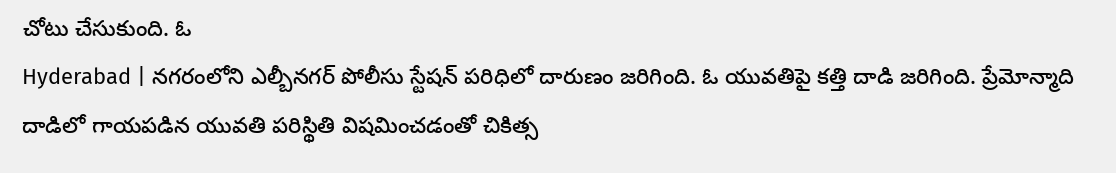చోటు చేసుకుంది. ఓ
Hyderabad | నగరంలోని ఎల్బీనగర్ పోలీసు స్టేషన్ పరిధిలో దారుణం జరిగింది. ఓ యువతిపై కత్తి దాడి జరిగింది. ప్రేమోన్మాది దాడిలో గాయపడిన యువతి పరిస్థితి విషమించడంతో చికిత్స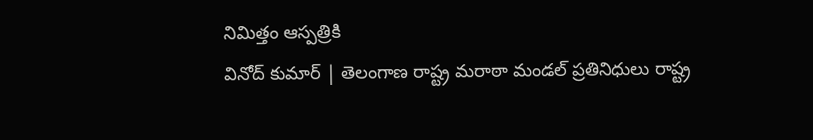నిమిత్తం ఆస్పత్రికి
వినోద్ కుమార్ | తెలంగాణ రాష్ట్ర మరాఠా మండల్ ప్రతినిధులు రాష్ట్ర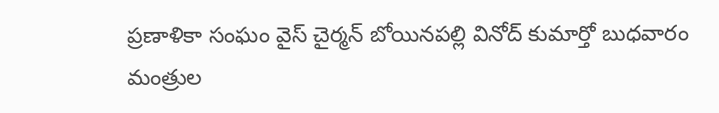ప్రణాళికా సంఘం వైస్ చైర్మన్ బోయినపల్లి వినోద్ కుమార్తో బుధవారం మంత్రుల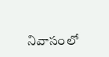నివాసంలో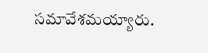సమావేశమయ్యారు.